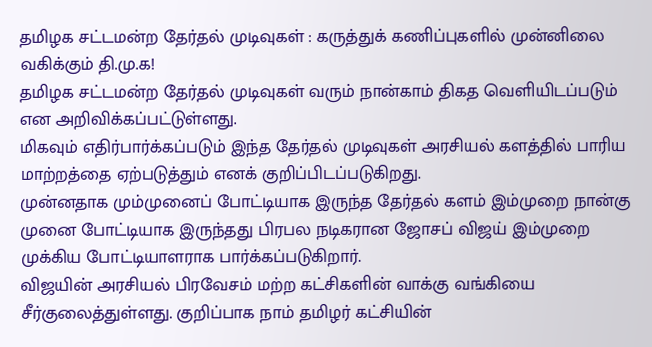தமிழக சட்டமன்ற தேர்தல் முடிவுகள் : கருத்துக் கணிப்புகளில் முன்னிலை வகிக்கும் தி.மு.க!
தமிழக சட்டமன்ற தேர்தல் முடிவுகள் வரும் நான்காம் திகத வெளியிடப்படும் என அறிவிக்கப்பட்டுள்ளது.
மிகவும் எதிர்பார்க்கப்படும் இந்த தேர்தல் முடிவுகள் அரசியல் களத்தில் பாரிய மாற்றத்தை ஏற்படுத்தும் எனக் குறிப்பிடப்படுகிறது.
முன்னதாக மும்முனைப் போட்டியாக இருந்த தேர்தல் களம் இம்முறை நான்கு முனை போட்டியாக இருந்தது பிரபல நடிகரான ஜோசப் விஜய் இம்முறை முக்கிய போட்டியாளராக பார்க்கப்படுகிறார்.
விஜயின் அரசியல் பிரவேசம் மற்ற கட்சிகளின் வாக்கு வங்கியை சீர்குலைத்துள்ளது. குறிப்பாக நாம் தமிழர் கட்சியின்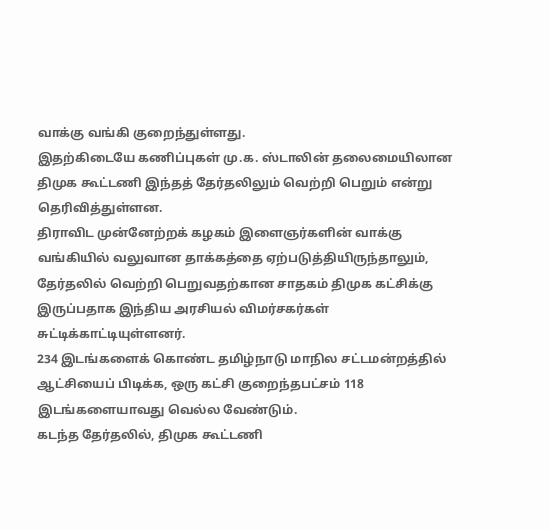வாக்கு வங்கி குறைந்துள்ளது.
இதற்கிடையே கணிப்புகள் மு.க. ஸ்டாலின் தலைமையிலான திமுக கூட்டணி இந்தத் தேர்தலிலும் வெற்றி பெறும் என்று தெரிவித்துள்ளன.
திராவிட முன்னேற்றக் கழகம் இளைஞர்களின் வாக்கு வங்கியில் வலுவான தாக்கத்தை ஏற்படுத்தியிருந்தாலும், தேர்தலில் வெற்றி பெறுவதற்கான சாதகம் திமுக கட்சிக்கு இருப்பதாக இந்திய அரசியல் விமர்சகர்கள் சுட்டிக்காட்டியுள்ளனர்.
234 இடங்களைக் கொண்ட தமிழ்நாடு மாநில சட்டமன்றத்தில் ஆட்சியைப் பிடிக்க, ஒரு கட்சி குறைந்தபட்சம் 118 இடங்களையாவது வெல்ல வேண்டும்.
கடந்த தேர்தலில், திமுக கூட்டணி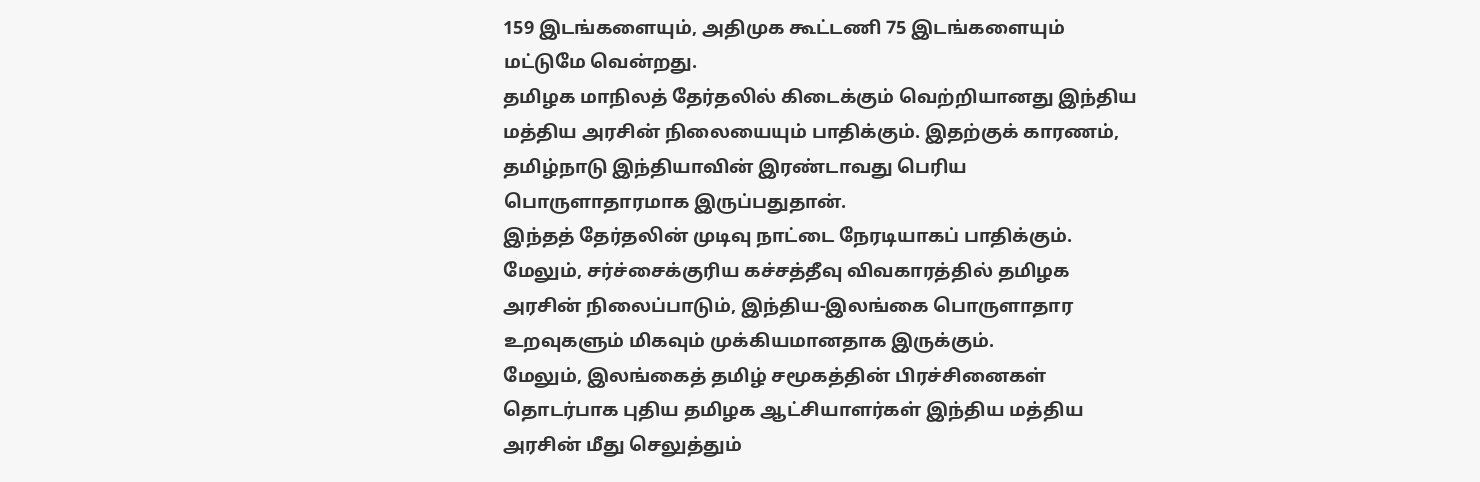159 இடங்களையும், அதிமுக கூட்டணி 75 இடங்களையும் மட்டுமே வென்றது.
தமிழக மாநிலத் தேர்தலில் கிடைக்கும் வெற்றியானது இந்திய மத்திய அரசின் நிலையையும் பாதிக்கும். இதற்குக் காரணம், தமிழ்நாடு இந்தியாவின் இரண்டாவது பெரிய பொருளாதாரமாக இருப்பதுதான்.
இந்தத் தேர்தலின் முடிவு நாட்டை நேரடியாகப் பாதிக்கும். மேலும், சர்ச்சைக்குரிய கச்சத்தீவு விவகாரத்தில் தமிழக அரசின் நிலைப்பாடும், இந்திய-இலங்கை பொருளாதார உறவுகளும் மிகவும் முக்கியமானதாக இருக்கும்.
மேலும், இலங்கைத் தமிழ் சமூகத்தின் பிரச்சினைகள் தொடர்பாக புதிய தமிழக ஆட்சியாளர்கள் இந்திய மத்திய அரசின் மீது செலுத்தும்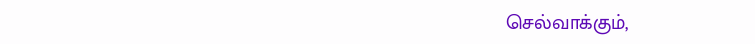செல்வாக்கும்,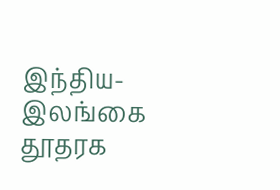இந்திய-இலங்கை தூதரக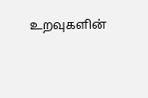உறவுகளின்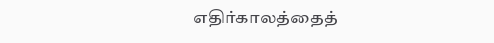எதிர்காலத்தைத்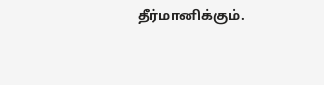தீர்மானிக்கும்.